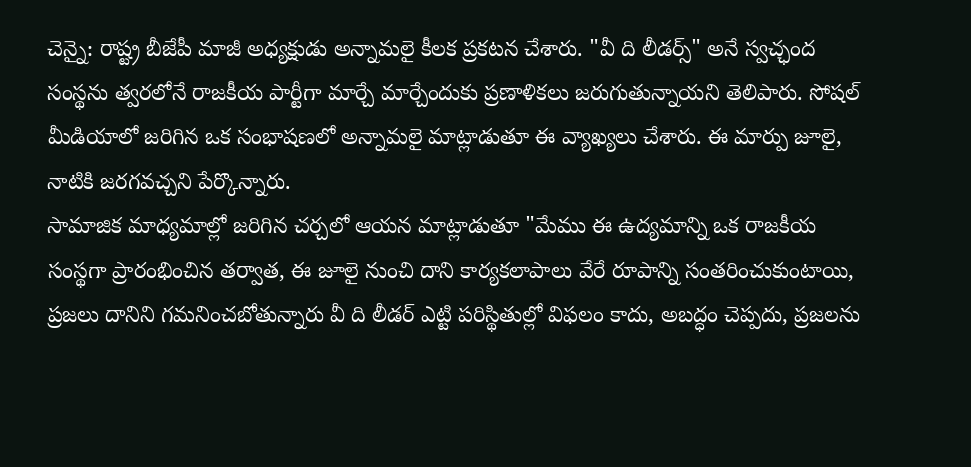చెన్నై: రాష్ట్ర బీజేపీ మాజీ అధ్యక్షుడు అన్నామలై కీలక ప్రకటన చేశారు. "వీ ది లీడర్స్" అనే స్వచ్ఛంద సంస్థను త్వరలోనే రాజకీయ పార్టీగా మార్చే మార్చేందుకు ప్రణాళికలు జరుగుతున్నాయని తెలిపారు. సోషల్ మీడియాలో జరిగిన ఒక సంభాషణలో అన్నామలై మాట్లాడుతూ ఈ వ్యాఖ్యలు చేశారు. ఈ మార్పు జూలై, నాటికి జరగవచ్చని పేర్కొన్నారు.
సామాజిక మాధ్యమాల్లో జరిగిన చర్చలో ఆయన మాట్లాడుతూ "మేము ఈ ఉద్యమాన్ని ఒక రాజకీయ సంస్థగా ప్రారంభించిన తర్వాత, ఈ జూలై నుంచి దాని కార్యకలాపాలు వేరే రూపాన్ని సంతరించుకుంటాయి, ప్రజలు దానిని గమనించబోతున్నారు వీ ది లీడర్ ఎట్టి పరిస్థితుల్లో విఫలం కాదు, అబద్ధం చెప్పదు, ప్రజలను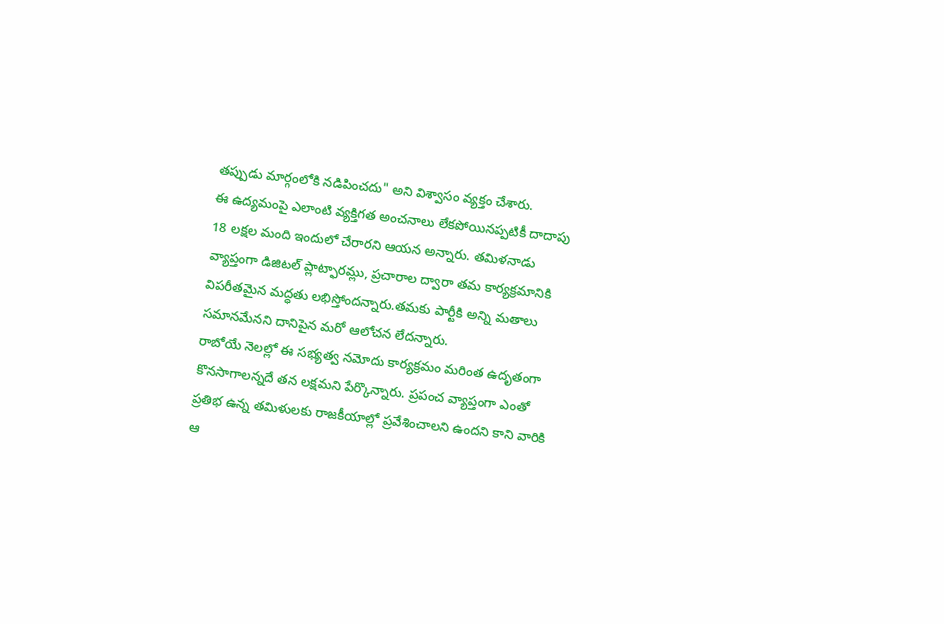తప్పుడు మార్గంలోకి నడిపించదు" అని విశ్వాసం వ్యక్తం చేశారు.
ఈ ఉద్యమంపై ఎలాంటి వ్యక్తిగత అంచనాలు లేకపోయినప్పటికీ దాదాపు 18 లక్షల మంది ఇందులో చేరారని ఆయన అన్నారు. తమిళనాడు వ్యాప్తంగా డిజిటల్ ప్లాట్ఫారమ్లు, ప్రచారాల ద్వారా తమ కార్యక్రమానికి విపరీతమైన మద్ధతు లభిస్తోందన్నారు.తమకు పార్టీకి అన్ని మతాలు సమానమేనని దానిపైన మరో ఆలోచన లేదన్నారు.
రాబోయే నెలల్లో ఈ సభ్యత్వ నమోదు కార్యక్రమం మరింత ఉదృతంగా కొనసాగాలన్నదే తన లక్షమని పేర్కొన్నారు. ప్రపంచ వ్యాప్తంగా ఎంతో ప్రతిభ ఉన్న తమిళులకు రాజకీయాల్లో ప్రవేశించాలని ఉందని కాని వారికి ఆ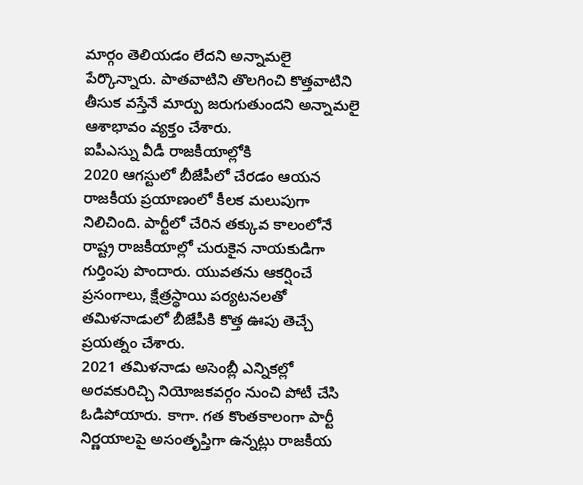మార్గం తెలియడం లేదని అన్నామలై పేర్కొన్నారు. పాతవాటిని తొలగించి కొత్తవాటిని తీసుక వస్తేనే మార్పు జరుగుతుందని అన్నామలై ఆశాభావం వ్యక్తం చేశారు.
ఐపీఎస్ను వీడీ రాజకీయాల్లోకి
2020 ఆగస్టులో బీజేపీలో చేరడం ఆయన రాజకీయ ప్రయాణంలో కీలక మలుపుగా నిలిచింది. పార్టీలో చేరిన తక్కువ కాలంలోనే రాష్ట్ర రాజకీయాల్లో చురుకైన నాయకుడిగా గుర్తింపు పొందారు. యువతను ఆకర్షించే ప్రసంగాలు, క్షేత్రస్థాయి పర్యటనలతో తమిళనాడులో బీజేపీకి కొత్త ఊపు తెచ్చే ప్రయత్నం చేశారు.
2021 తమిళనాడు అసెంబ్లీ ఎన్నికల్లో అరవకురిచ్చి నియోజకవర్గం నుంచి పోటీ చేసి ఓడిపోయారు. కాగా. గత కొంతకాలంగా పార్టీ నిర్ణయాలపై అసంతృప్తిగా ఉన్నట్లు రాజకీయ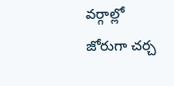వర్గాల్లో జోరుగా చర్చ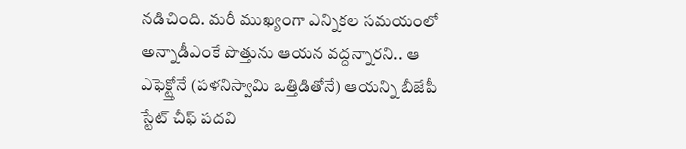నడిచింది. మరీ ముఖ్యంగా ఎన్నికల సమయంలో అన్నాడీఎంకే పొత్తును ఆయన వద్దన్నారని.. ఆ ఎఫెక్ట్తోనే (పళనిస్వామి ఒత్తిడితోనే) ఆయన్ని బీజేపీ స్టేట్ చీఫ్ పదవి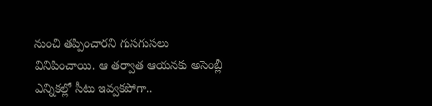నుంచి తప్పించారని గుసగుసలు వినిపించాయి. ఆ తర్వాత ఆయనకు అసెంబ్లీ ఎన్నికల్లో సీటు ఇవ్వకపోగా..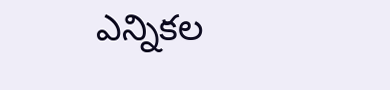ఎన్నికల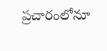ప్రచారంలోనూ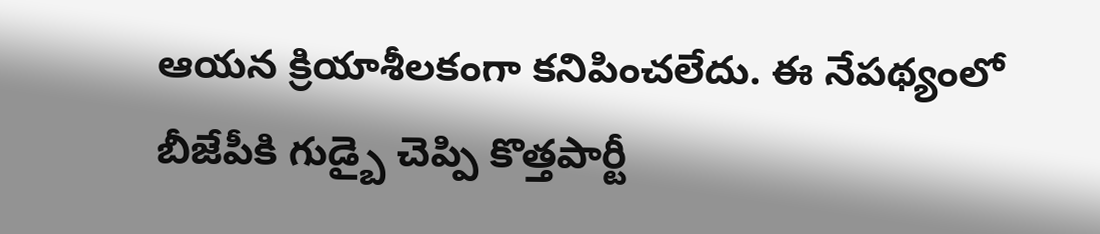ఆయన క్రియాశీలకంగా కనిపించలేదు. ఈ నేపథ్యంలో బీజేపీకి గుడ్బై చెప్పి కొత్తపార్టీ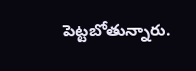పెట్టబోతున్నారు.